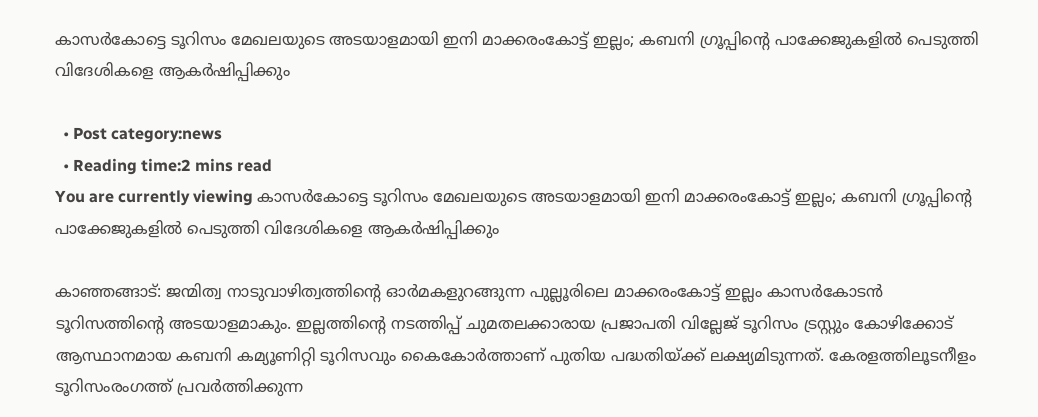കാസര്‍കോട്ടെ ടൂറിസം മേഖലയുടെ അടയാളമായി ഇനി മാക്കരംകോട്ട് ഇല്ലം; കബനി ഗ്രൂപ്പിന്റെ പാക്കേജുകളില്‍ പെടുത്തി വിദേശികളെ ആകര്‍ഷിപ്പിക്കും

  • Post category:news
  • Reading time:2 mins read
You are currently viewing കാസര്‍കോട്ടെ ടൂറിസം മേഖലയുടെ അടയാളമായി ഇനി മാക്കരംകോട്ട് ഇല്ലം; കബനി ഗ്രൂപ്പിന്റെ പാക്കേജുകളില്‍ പെടുത്തി വിദേശികളെ ആകര്‍ഷിപ്പിക്കും

കാഞ്ഞങ്ങാട്: ജന്മിത്വ നാടുവാഴിത്വത്തിന്റെ ഓര്‍മകളുറങ്ങുന്ന പുല്ലൂരിലെ മാക്കരംകോട്ട് ഇല്ലം കാസര്‍കോടന്‍ ടൂറിസത്തിന്റെ അടയാളമാകും. ഇല്ലത്തിന്റെ നടത്തിപ്പ് ചുമതലക്കാരായ പ്രജാപതി വില്ലേജ് ടൂറിസം ട്രസ്റ്റും കോഴിക്കോട് ആസ്ഥാനമായ കബനി കമ്യൂണിറ്റി ടൂറിസവും കൈകോര്‍ത്താണ് പുതിയ പദ്ധതിയ്ക്ക് ലക്ഷ്യമിടുന്നത്. കേരളത്തിലൂടനീളം ടൂറിസംരംഗത്ത് പ്രവര്‍ത്തിക്കുന്ന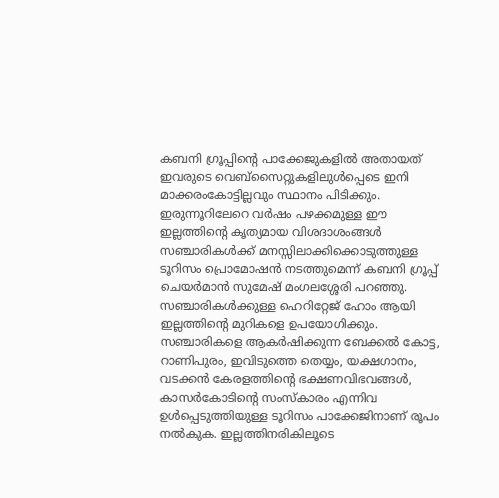കബനി ഗ്രൂപ്പിന്റെ പാക്കേജുകളില്‍ അതായത് ഇവരുടെ വെബ്സൈറ്റുകളിലുള്‍പ്പെടെ ഇനി മാക്കരംകോട്ടില്ലവും സ്ഥാനം പിടിക്കും. ഇരുന്നൂറിലേറെ വര്‍ഷം പഴക്കമുള്ള ഈ ഇല്ലത്തിന്റെ കൃത്യമായ വിശദാശംങ്ങള്‍ സഞ്ചാരികള്‍ക്ക് മനസ്സിലാക്കിക്കൊടുത്തുള്ള ടൂറിസം പ്രൊമോഷന്‍ നടത്തുമെന്ന് കബനി ഗ്രൂപ്പ് ചെയര്‍മാന്‍ സുമേഷ് മംഗലശ്ശേരി പറഞ്ഞു. സഞ്ചാരികള്‍ക്കുള്ള ഹെറിറ്റേജ് ഹോം ആയി ഇല്ലത്തിന്റെ മുറികളെ ഉപയോഗിക്കും. സഞ്ചാരികളെ ആകര്‍ഷിക്കുന്ന ബേക്കല്‍ കോട്ട, റാണിപുരം, ഇവിടുത്തെ തെയ്യം, യക്ഷഗാനം, വടക്കന്‍ കേരളത്തിന്റെ ഭക്ഷണവിഭവങ്ങള്‍, കാസര്‍കോടിന്റെ സംസ്‌കാരം എന്നിവ ഉള്‍പ്പെടുത്തിയുള്ള ടൂറിസം പാക്കേജിനാണ് രൂപം നല്‍കുക. ഇല്ലത്തിനരികിലൂടെ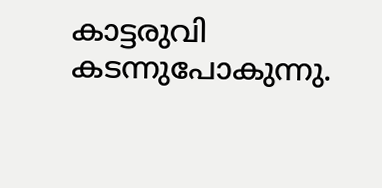കാട്ടരുവി കടന്നുപോകുന്നു.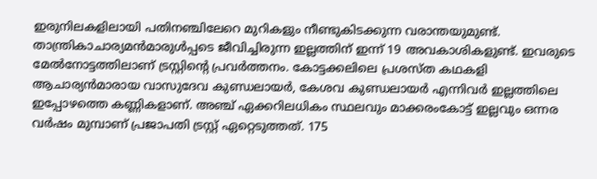ഇരുനിലകളിലായി പതിനഞ്ചിലേറെ മുറികളും നീണ്ടുകിടക്കുന്ന വരാന്തയുമുണ്ട്. താന്ത്രികാചാര്യമന്‍മാരുള്‍പ്പടെ ജീവിച്ചിരുന്ന ഇല്ലത്തിന് ഇന്ന് 19 അവകാശികളുണ്ട്. ഇവരുടെ മേല്‍നോട്ടത്തിലാണ് ട്രസ്റ്റിന്റെ പ്രവര്‍ത്തനം. കോട്ടക്കലിലെ പ്രശസ്ത കഥകളി ആചാര്യന്‍മാരായ വാസുദേവ കുണ്ഡലായര്‍, കേശവ കുണ്ഡലായര്‍ എന്നിവര്‍ ഇല്ലത്തിലെ ഇപ്പോഴത്തെ കണ്ണികളാണ്. അഞ്ച് ഏക്കറിലധികം സ്ഥലവും മാക്കരംകോട്ട് ഇല്ലവും ഒന്നര വര്‍ഷം മുമ്പാണ് പ്രജാപതി ട്രസ്റ്റ് ഏറ്റെടുത്തത്. 175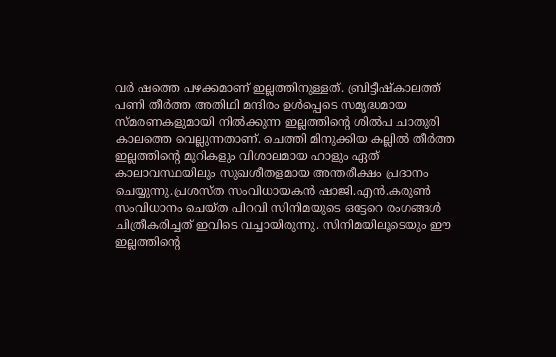വര്‍ ഷത്തെ പഴക്കമാണ് ഇല്ലത്തിനുള്ളത്. ബ്രിട്ടീഷ്‌കാലത്ത് പണി തീര്‍ത്ത അതിഥി മന്ദിരം ഉള്‍പ്പെടെ സമൃദ്ധമായ സ്മരണകളുമായി നില്‍ക്കുന്ന ഇല്ലത്തിന്റെ ശില്‍പ ചാതുരി കാലത്തെ വെല്ലുന്നതാണ്. ചെത്തി മിനുക്കിയ കല്ലില്‍ തീര്‍ത്ത ഇല്ലത്തിന്റെ മുറികളും വിശാലമായ ഹാളും ഏത് കാലാവസ്ഥയിലും സുഖശീതളമായ അന്തരീക്ഷം പ്രദാനം ചെയ്യുന്നു.പ്രശസ്ത സംവിധായകന്‍ ഷാജി.എന്‍.കരുണ്‍ സംവിധാനം ചെയ്ത പിറവി സിനിമയുടെ ഒട്ടേറെ രംഗങ്ങള്‍ ചിത്രീകരിച്ചത് ഇവിടെ വച്ചായിരുന്നു. സിനിമയിലൂടെയും ഈ ഇല്ലത്തിന്റെ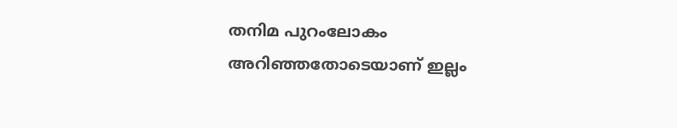തനിമ പുറംലോകം അറിഞ്ഞതോടെയാണ് ഇല്ലം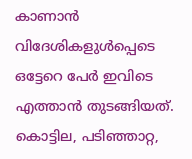കാണാന്‍ വിദേശികളുള്‍പ്പെടെ ഒട്ടേറെ പേര്‍ ഇവിടെ എത്താന്‍ തുടങ്ങിയത്. കൊട്ടില, പടിഞ്ഞാറ്റ,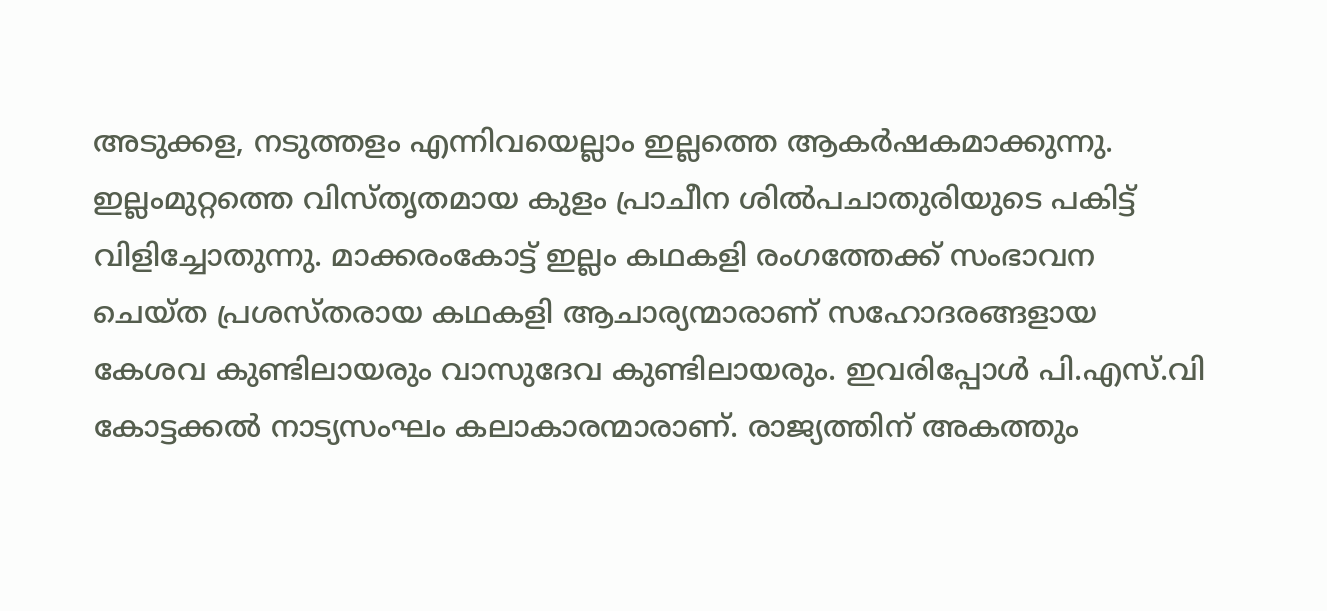അടുക്കള, നടുത്തളം എന്നിവയെല്ലാം ഇല്ലത്തെ ആകര്‍ഷകമാക്കുന്നു. ഇല്ലംമുറ്റത്തെ വിസ്തൃതമായ കുളം പ്രാചീന ശില്‍പചാതുരിയുടെ പകിട്ട് വിളിച്ചോതുന്നു. മാക്കരംകോട്ട് ഇല്ലം കഥകളി രംഗത്തേക്ക് സംഭാവന ചെയ്ത പ്രശസ്തരായ കഥകളി ആചാര്യന്മാരാണ് സഹോദരങ്ങളായ കേശവ കുണ്ടിലായരും വാസുദേവ കുണ്ടിലായരും. ഇവരിപ്പോള്‍ പി.എസ്.വി കോട്ടക്കല്‍ നാട്യസംഘം കലാകാരന്മാരാണ്. രാജ്യത്തിന് അകത്തും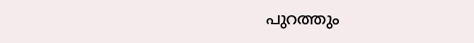പുറത്തും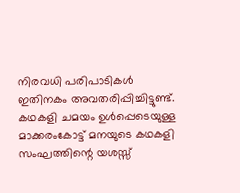നിരവധി പരിപാടികള്‍ ഇതിനകം അവതരിപ്പിച്ചിട്ടുണ്ട്. കഥകളി ചമയം ഉള്‍പ്പെടെയുള്ള മാക്കരംകോട്ട് മനയുടെ കഥകളി സംഘത്തിന്റെ യശസ്സ്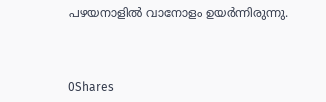പഴയനാളില്‍ വാനോളം ഉയര്‍ന്നിരുന്നു.



0Shares